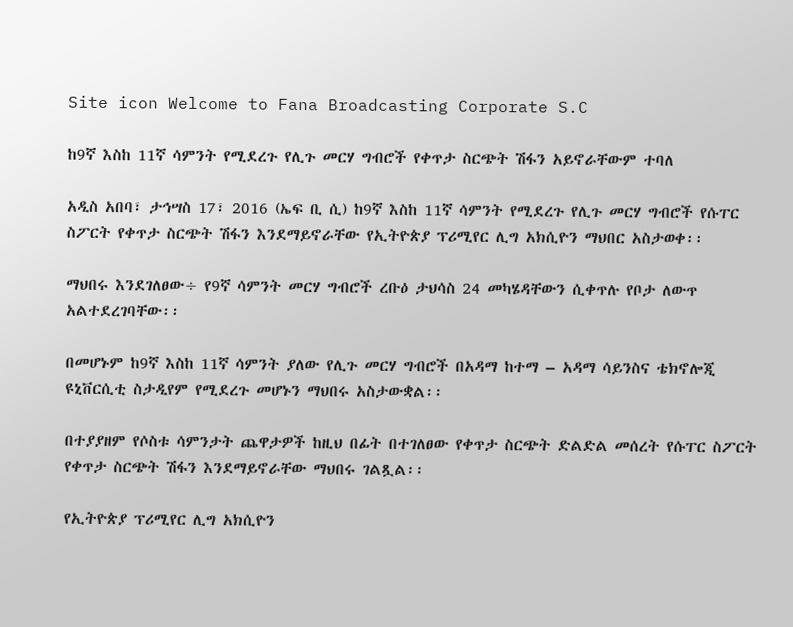Site icon Welcome to Fana Broadcasting Corporate S.C

ከ9ኛ እስከ 11ኛ ሳምንት የሚደረጉ የሊጉ መርሃ ግብሮች የቀጥታ ስርጭት ሽፋን አይኖራቸውም ተባለ

አዲስ አበባ፣ ታኅሣስ 17፣ 2016 (ኤፍ ቢ ሲ) ከ9ኛ እስከ 11ኛ ሳምንት የሚደረጉ የሊጉ መርሃ ግብሮች የሱፐር ስፖርት የቀጥታ ስርጭት ሽፋን እንደማይኖራቸው የኢትዮጵያ ፕሪሚየር ሊግ አክሲዮን ማህበር አስታወቀ፡፡

ማህበሩ እንደገለፀው÷ የ9ኛ ሳምንት መርሃ ግብሮች ረቡዕ ታህሳስ 24 መካሄዳቸውን ሲቀጥሉ የቦታ ለውጥ አልተደረገባቸው፡፡

በመሆኑም ከ9ኛ እስከ 11ኛ ሳምንት ያለው የሊጉ መርሃ ግብሮች በአዳማ ከተማ – አዳማ ሳይንስና ቴክኖሎጂ ዩኒቨርሲቲ ስታዲየም የሚደረጉ መሆኑን ማህበሩ አስታውቋል፡፡

በተያያዘም የሶስቱ ሳምንታት ጨዋታዎች ከዚህ በፊት በተገለፀው የቀጥታ ስርጭት ድልድል መሰረት የሱፐር ስፖርት የቀጥታ ስርጭት ሽፋን እንደማይኖራቸው ማህበሩ ገልጿል፡፡

የኢትዮጵያ ፕሪሚየር ሊግ አክሲዮን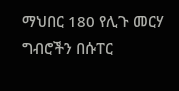ማህበር 180 የሊጉ መርሃ ግብሮችን በሱፐር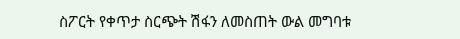ስፖርት የቀጥታ ስርጭት ሽፋን ለመስጠት ውል መግባቱ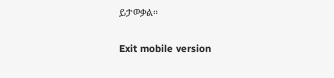ይታወቃል።

Exit mobile version